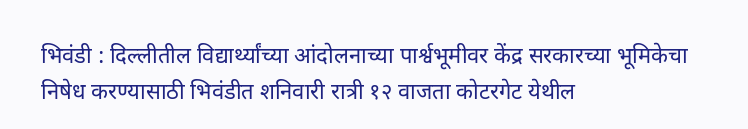भिवंडी : दिल्लीतील विद्यार्थ्यांच्या आंदोलनाच्या पार्श्वभूमीवर केंद्र सरकारच्या भूमिकेचा निषेध करण्यासाठी भिवंडीत शनिवारी रात्री १२ वाजता कोटरगेट येथील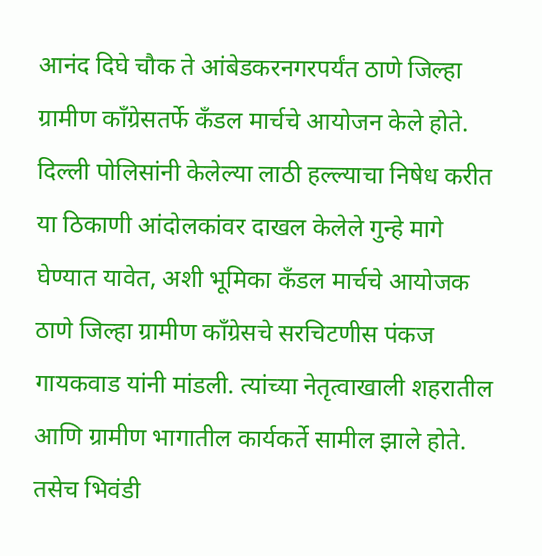आनंद दिघे चौक ते आंबेडकरनगरपर्यंत ठाणे जिल्हा ग्रामीण कॉंग्रेसतर्फे कँडल मार्चचे आयोजन केले होते.
दिल्ली पोलिसांनी केलेल्या लाठी हल्ल्याचा निषेध करीत या ठिकाणी आंदोलकांवर दाखल केलेले गुन्हे मागे घेण्यात यावेत, अशी भूमिका कँडल मार्चचे आयोजक ठाणे जिल्हा ग्रामीण कॉंग्रेसचे सरचिटणीस पंकज गायकवाड यांनी मांडली. त्यांच्या नेतृत्वाखाली शहरातील आणि ग्रामीण भागातील कार्यकर्ते सामील झाले होते. तसेच भिवंडी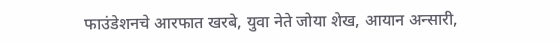फाउंडेशनचे आरफात खरबे, युवा नेते जोया शेख, आयान अन्सारी,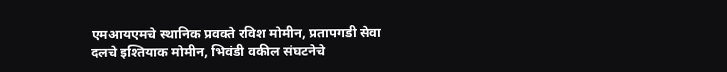एमआयएमचे स्थानिक प्रवक्ते रविश मोमीन, प्रतापगडी सेवा दलचे इश्तियाक मोमीन, भिवंडी वकील संघटनेचे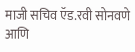माजी सचिव ऍड.रवी सोनवणे आणि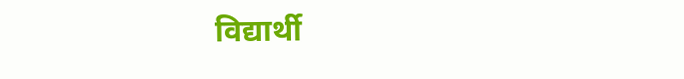विद्यार्थी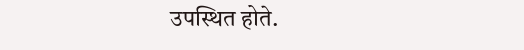उपस्थित होते.